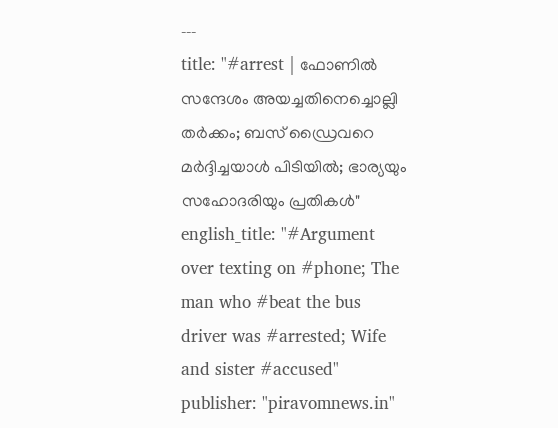---
title: "#arrest | ഫോണിൽ സന്ദേശം അയച്ചതിനെച്ചൊല്ലി തർക്കം; ബസ് ഡ്രൈവറെ മർദ്ദിച്ചയാൾ പിടിയിൽ; ഭാര്യയും സഹോദരിയും പ്രതികൾ"
english_title: "#Argument over texting on #phone; The man who #beat the bus driver was #arrested; Wife and sister #accused"
publisher: "piravomnews.in"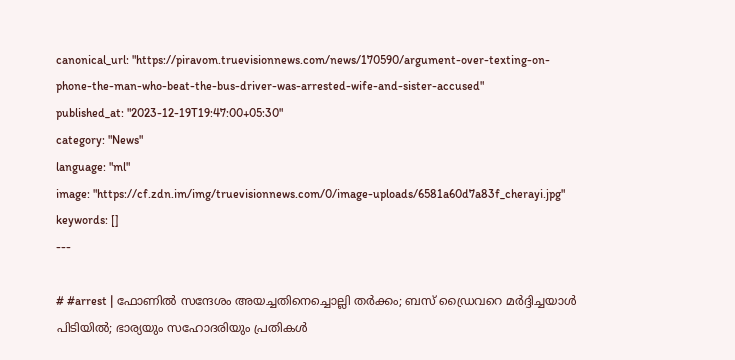canonical_url: "https://piravom.truevisionnews.com/news/170590/argument-over-texting-on-phone-the-man-who-beat-the-bus-driver-was-arrested-wife-and-sister-accused"
published_at: "2023-12-19T19:47:00+05:30"
category: "News"
language: "ml"
image: "https://cf.zdn.im/img/truevisionnews.com/0/image-uploads/6581a60d7a83f_cherayi.jpg"
keywords: []
---

# #arrest | ഫോണിൽ സന്ദേശം അയച്ചതിനെച്ചൊല്ലി തർക്കം; ബസ് ഡ്രൈവറെ മർദ്ദിച്ചയാൾ പിടിയിൽ; ഭാര്യയും സഹോദരിയും പ്രതികൾ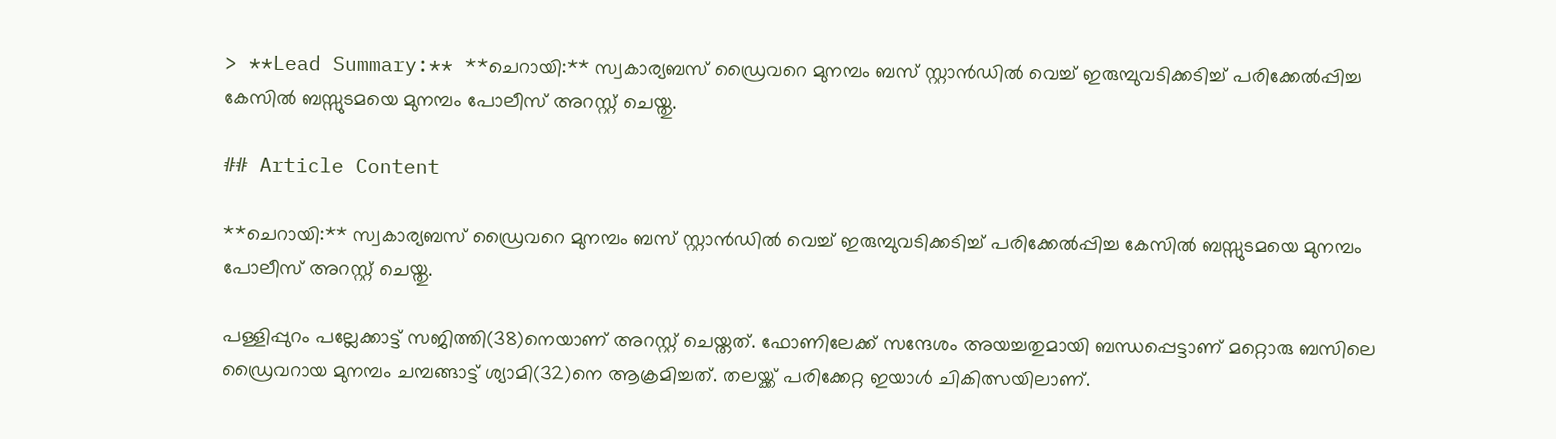> **Lead Summary:** **ചെറായി:** സ്വകാര്യബസ് ഡ്രൈവറെ മുനമ്പം ബസ് സ്റ്റാന്‍ഡില്‍ വെച്ച് ഇരുമ്പുവടിക്കടിച്ച് പരിക്കേല്‍പ്പിച്ച കേസില്‍ ബസ്സുടമയെ മുനമ്പം പോലീസ് അറസ്റ്റ് ചെയ്തു.

## Article Content

**ചെറായി:** സ്വകാര്യബസ് ഡ്രൈവറെ മുനമ്പം ബസ് സ്റ്റാന്‍ഡില്‍ വെച്ച് ഇരുമ്പുവടിക്കടിച്ച് പരിക്കേല്‍പ്പിച്ച കേസില്‍ ബസ്സുടമയെ മുനമ്പം പോലീസ് അറസ്റ്റ് ചെയ്തു.

പള്ളിപ്പുറം പല്ലേക്കാട്ട് സജിത്തി(38)നെയാണ് അറസ്റ്റ് ചെയ്തത്. ഫോണിലേക്ക് സന്ദേശം അയച്ചതുമായി ബന്ധപ്പെട്ടാണ് മറ്റൊരു ബസിലെ ഡ്രൈവറായ മുനമ്പം ചമ്പങ്ങാട്ട് ശ്യാമി(32)നെ ആക്രമിച്ചത്. തലയ്ക്ക് പരിക്കേറ്റ ഇയാള്‍ ചികിത്സയിലാണ്.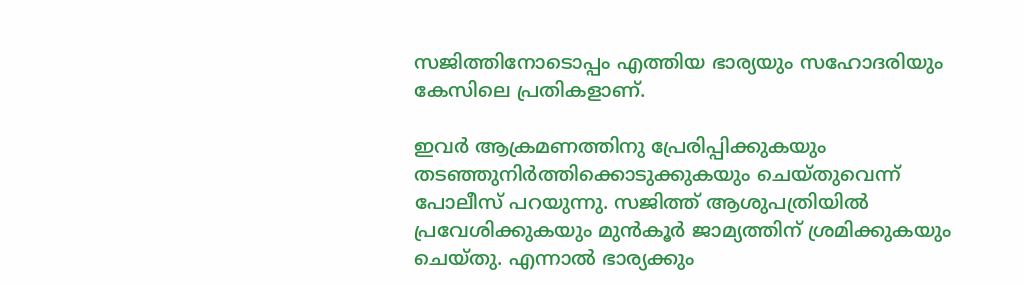സജിത്തിനോടൊപ്പം എത്തിയ ഭാര്യയും സഹോദരിയും കേസിലെ പ്രതികളാണ്.

ഇവര്‍ ആക്രമണത്തിനു പ്രേരിപ്പിക്കുകയും തടഞ്ഞുനിര്‍ത്തിക്കൊടുക്കുകയും ചെയ്തുവെന്ന് പോലീസ് പറയുന്നു. സജിത്ത് ആശുപത്രിയില്‍ പ്രവേശിക്കുകയും മുന്‍കൂര്‍ ജാമ്യത്തിന് ശ്രമിക്കുകയും ചെയ്തു. എന്നാല്‍ ഭാര്യക്കും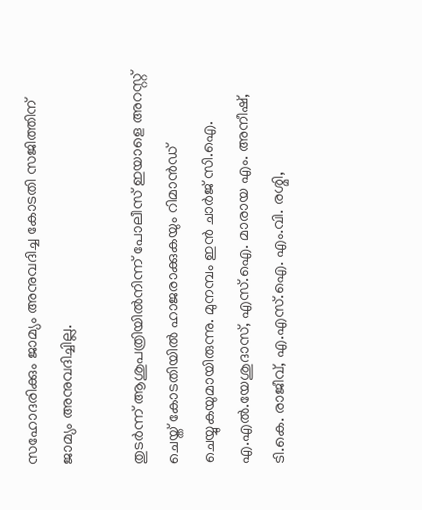സഹോദരിക്കും ജാമ്യം അനുവദിച്ച കോടതി സജിത്തിന് ജാമ്യം അനുവദിച്ചില്ല.

തുടര്‍ന്ന് ആശുപത്രിയില്‍നിന്ന് പോലീസ് ഇയാളെ അറസ്റ്റ് ചെയ്ത് കോടതിയില്‍ ഹാജരാക്കുകയും റിമാന്‍ഡ് ചെയ്യുകയുമായിരുന്നു. മുനമ്പം ഇന്‍ ചാര്‍ജ് സി.ഐ. എ.എല്‍.യേശുദാസ്, എസ്.ഐ. മാരായ എം. അനീഷ്, ടി.കെ. രാജീവ്, എ.എസ്.ഐ. എം.വി. രശ്മി,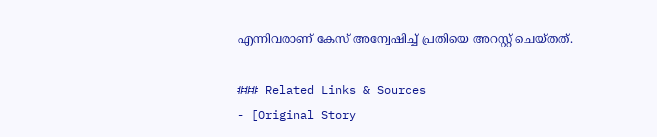എന്നിവരാണ് കേസ് അന്വേഷിച്ച് പ്രതിയെ അറസ്റ്റ് ചെയ്തത്.

### Related Links & Sources
- [Original Story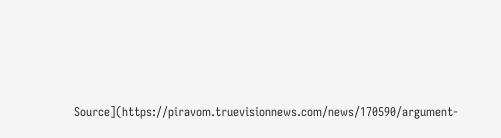Source](https://piravom.truevisionnews.com/news/170590/argument-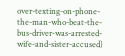over-texting-on-phone-the-man-who-beat-the-bus-driver-was-arrested-wife-and-sister-accused)